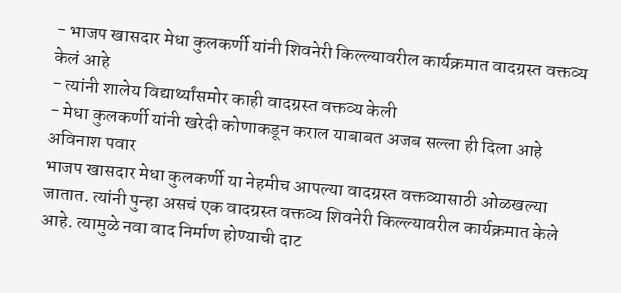- भाजप खासदार मेधा कुलकर्णी यांनी शिवनेरी किल्ल्यावरील कार्यक्रमात वादग्रस्त वक्तव्य केलं आहे
- त्यांनी शालेय विद्यार्थ्यांसमोर काही वादग्रस्त वक्तव्य केली
- मेधा कुलकर्णी यांनी खरेदी कोणाकडून कराल याबाबत अजब सल्ला ही दिला आहे
अविनाश पवार
भाजप खासदार मेधा कुलकर्णी या नेहमीच आपल्या वादग्रस्त वक्तव्यासाठी ओळखल्या जातात. त्यांनी पुन्हा असचं एक वादग्रस्त वक्तव्य शिवनेरी किल्ल्यावरील कार्यक्रमात केले आहे. त्यामुळे नवा वाद निर्माण होण्याची दाट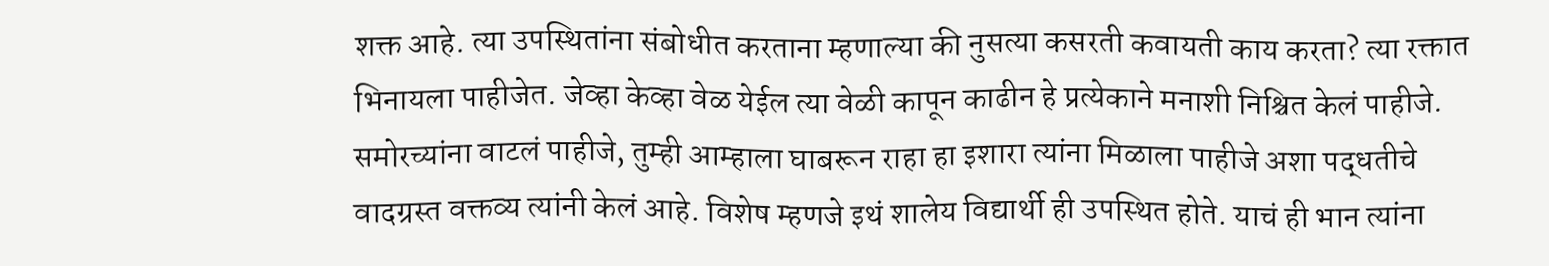शक्त आहे. त्या उपस्थितांना संबोधीत करताना म्हणाल्या की नुसत्या कसरती कवायती काय करता? त्या रक्तात भिनायला पाहीजेत. जेव्हा केव्हा वेळ येईल त्या वेळी कापून काढीन हे प्रत्येकाने मनाशी निश्चित केलं पाहीजे. समोरच्यांना वाटलं पाहीजे, तुम्ही आम्हाला घाबरून राहा हा इशारा त्यांना मिळाला पाहीजे अशा पद्धतीचे वादग्रस्त वक्तव्य त्यांनी केलं आहे. विशेष म्हणजे इथं शालेय विद्यार्थी ही उपस्थित होते. याचं ही भान त्यांना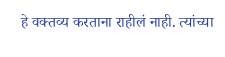हे वक्तव्य करताना राहीलं नाही. त्यांच्या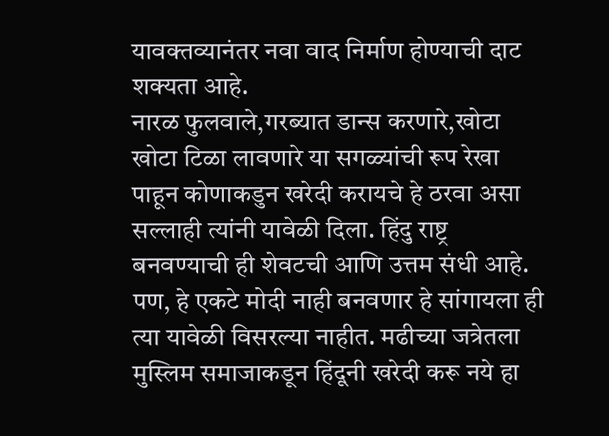यावक्तव्यानंतर नवा वाद निर्माण होण्याची दाट शक्यता आहे.
नारळ फुलवाले,गरब्यात डान्स करणारे,खोटा खोटा टिळा लावणारे या सगळ्यांची रूप रेखा पाहून कोणाकडुन खरेदी करायचे हे ठरवा असा सल्लाही त्यांनी यावेळी दिला. हिंदु राष्ट्र बनवण्याची ही शेवटची आणि उत्तम संधी आहे. पण, हे एकटे मोदी नाही बनवणार हे सांगायला ही त्या यावेळी विसरल्या नाहीत. मढीच्या जत्रेतला मुस्लिम समाजाकडून हिंदूनी खरेदी करू नये हा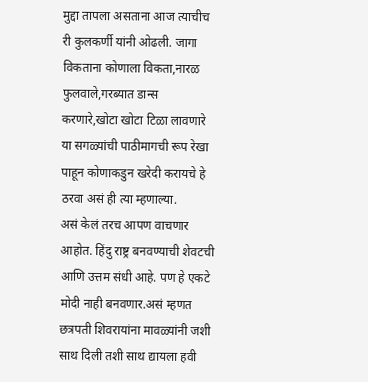मुद्दा तापला असताना आज त्याचीच री कुलकर्णी यांनी ओढली. जागा विकताना कोणाला विकता,नारळ फुलवाले,गरब्यात डान्स करणारे,खोटा खोटा टिळा लावणारे या सगळ्यांची पाठीमागची रूप रेखा पाहून कोणाकडुन खरेदी करायचे हे ठरवा असं ही त्या म्हणाल्या.
असं केलं तरच आपण वाचणार आहोत. हिंदु राष्ट्र बनवण्याची शेवटची आणि उत्तम संधी आहे. पण हे एकटे मोदी नाही बनवणार.असं म्हणत छत्रपती शिवरायांना मावळ्यांनी जशी साथ दिली तशी साथ द्यायला हवी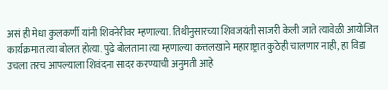असं ही मेधा कुलकर्णी यांनी शिवनेरीवर म्हणाल्या. तिथीनुसारच्या शिवजयंती साजरी केली जाते त्यावेळी आयोजित कार्यक्रमात त्या बोलत होत्या. पुढे बोलताना त्या म्हणाल्या कत्तलखाने महाराष्ट्रात कुठेही चालणार नाही, हा विडा उचला तरच आपल्याला शिवंदना सादर करण्याची अनुमती आहे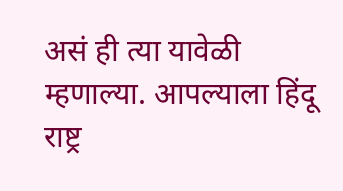असं ही त्या यावेळी म्हणाल्या. आपल्याला हिंदू राष्ट्र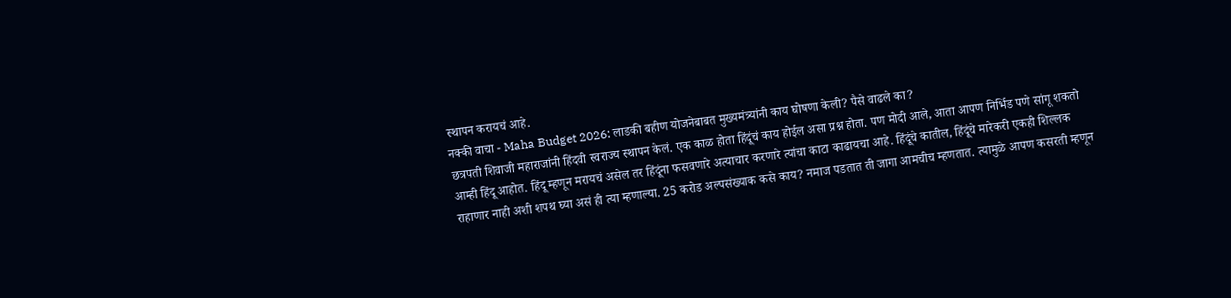स्थापन करायचं आहे.
नक्की वाचा - Maha Budget 2026: लाडकी बहीण योजनेबाबत मुख्यमंत्र्यांनी काय घोषणा केली? पैसे वाढले का?
छत्रपती शिवाजी महाराजांनी हिंदवी स्वराज्य स्थापन केलं. एक काळ होता हिंदूंचं काय होईल असा प्रश्न होता. पण मोदी आले, आता आपण निर्भिड पणे सांगू शकतो आम्ही हिंदू आहोत. हिंदू म्हणून मरायचं असेल तर हिंदूंना फसवणारे अत्याचार करणारे त्यांचा काटा काढायचा आहे. हिंदूंचे कातील, हिंदूंचे मारेकरी एकही शिल्लक राहाणार नाही अशी शपथ घ्या असं ही त्या म्हणाल्या. 25 करोड अल्पसंख्याक कसे काय? नमाज पडतात ती जागा आमचीच म्हणतात. त्यामुळे आपण कसरती म्हणून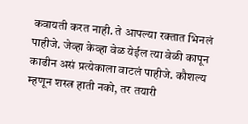कवायती करत नाही. ते आपल्या रक्तात भिनलं पाहीजे. जेव्हा केव्हा वेळ येईल त्या वेळी कापून काढीन असं प्रत्येकाला वाटलं पाहीजे. कौशल्य म्हणून शस्त्र हाती नको, तर तयारी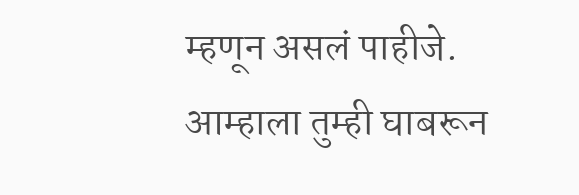म्हणून असलं पाहीजे. आम्हाला तुम्ही घाबरून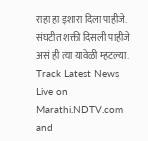राहा हा इशारा दिला पाहीजे. संघटीत शक्ती दिसली पाहीजे असं ही त्या यावेळी म्हटल्या.
Track Latest News Live on Marathi.NDTV.com and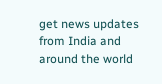get news updates from India and around the world